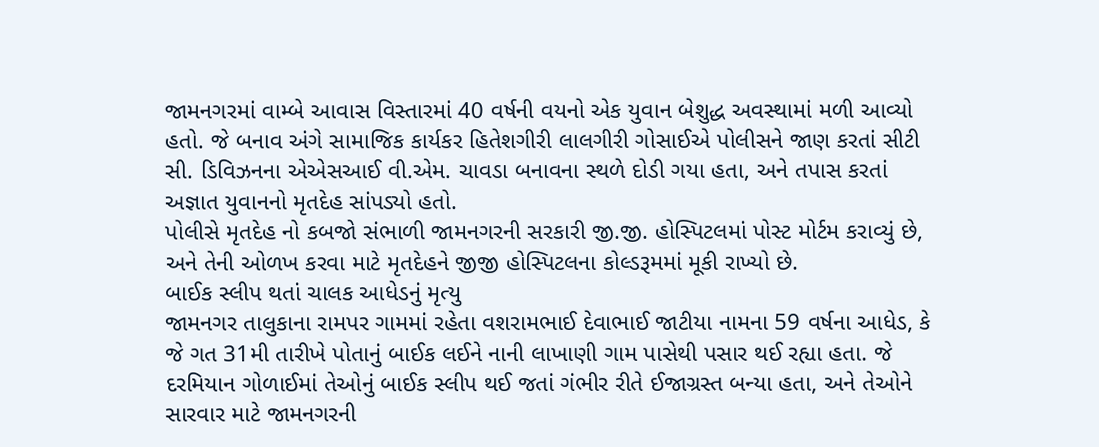જામનગરમાં વામ્બે આવાસ વિસ્તારમાં 40 વર્ષની વયનો એક યુવાન બેશુદ્ધ અવસ્થામાં મળી આવ્યો હતો. જે બનાવ અંગે સામાજિક કાર્યકર હિતેશગીરી લાલગીરી ગોસાઈએ પોલીસને જાણ કરતાં સીટી સી. ડિવિઝનના એએસઆઈ વી.એમ. ચાવડા બનાવના સ્થળે દોડી ગયા હતા, અને તપાસ કરતાં અજ્ઞાત યુવાનનો મૃતદેહ સાંપડ્યો હતો.
પોલીસે મૃતદેહ નો કબજો સંભાળી જામનગરની સરકારી જી.જી. હોસ્પિટલમાં પોસ્ટ મોર્ટમ કરાવ્યું છે, અને તેની ઓળખ કરવા માટે મૃતદેહને જીજી હોસ્પિટલના કોલ્ડરૂમમાં મૂકી રાખ્યો છે.
બાઈક સ્લીપ થતાં ચાલક આધેડનું મૃત્યુ
જામનગર તાલુકાના રામપર ગામમાં રહેતા વશરામભાઈ દેવાભાઈ જાટીયા નામના 59 વર્ષના આધેડ, કે જે ગત 31મી તારીખે પોતાનું બાઈક લઈને નાની લાખાણી ગામ પાસેથી પસાર થઈ રહ્યા હતા. જે દરમિયાન ગોળાઈમાં તેઓનું બાઈક સ્લીપ થઈ જતાં ગંભીર રીતે ઈજાગ્રસ્ત બન્યા હતા, અને તેઓને સારવાર માટે જામનગરની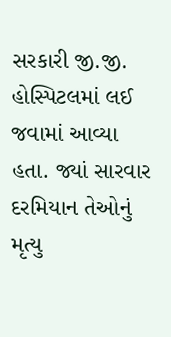સરકારી જી.જી. હોસ્પિટલમાં લઈ જવામાં આવ્યા હતા. જ્યાં સારવાર દરમિયાન તેઓનું મૃત્યુ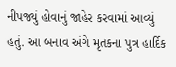નીપજ્યું હોવાનું જાહેર કરવામાં આવ્યું હતું. આ બનાવ અંગે મૃતકના પુત્ર હાર્દિક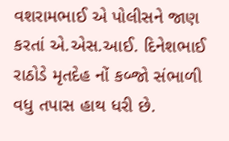વશરામભાઈ એ પોલીસને જાણ કરતાં એ.એસ.આઈ. દિનેશભાઈ રાઠોડે મૃતદેહ નોં કબ્જો સંભાળી વધુ તપાસ હાથ ધરી છે.